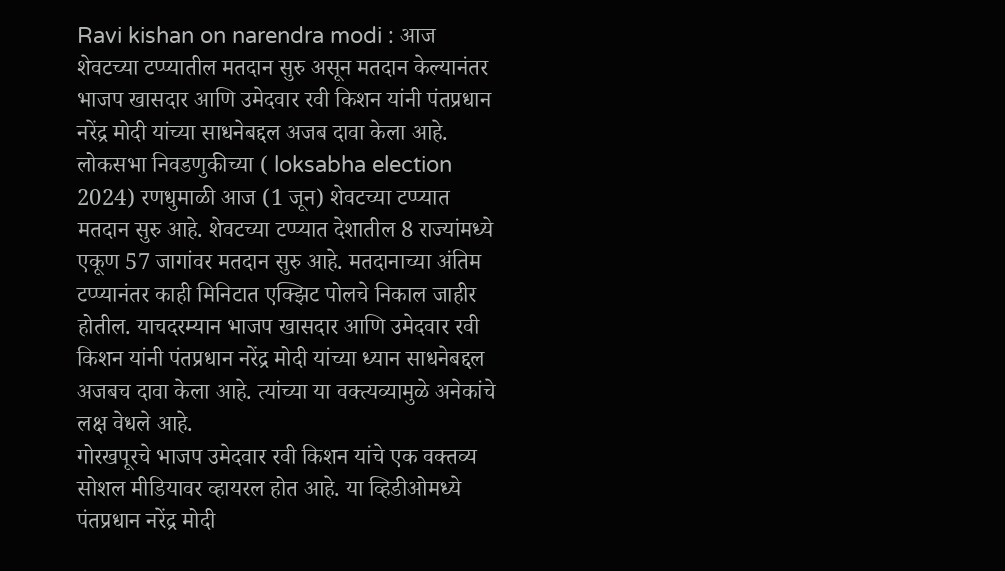Ravi kishan on narendra modi : आज शेवटच्या टप्प्यातील मतदान सुरु असून मतदान केल्यानंतर भाजप खासदार आणि उमेदवार रवी किशन यांनी पंतप्रधान नरेंद्र मोदी यांच्या साधनेबद्दल अजब दावा केला आहे.
लोकसभा निवडणुकीच्या ( loksabha election 2024) रणधुमाळी आज (1 जून) शेवटच्या टप्प्यात मतदान सुरु आहे. शेवटच्या टप्प्यात देशातील 8 राज्यांमध्ये एकूण 57 जागांवर मतदान सुरु आहे. मतदानाच्या अंतिम टप्प्यानंतर काही मिनिटात एक्झिट पोलचे निकाल जाहीर होतील. याचदरम्यान भाजप खासदार आणि उमेदवार रवी किशन यांनी पंतप्रधान नरेंद्र मोदी यांच्या ध्यान साधनेबद्दल अजबच दावा केला आहे. त्यांच्या या वक्त्यव्यामुळे अनेकांचे लक्ष वेधले आहे.
गोरखपूरचे भाजप उमेदवार रवी किशन यांचे एक वक्तव्य सोशल मीडियावर व्हायरल होत आहे. या व्हिडीओमध्ये पंतप्रधान नरेंद्र मोदी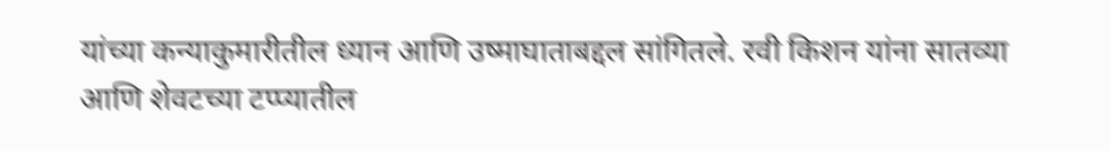यांच्या कन्याकुमारीतील ध्यान आणि उष्माघाताबद्दल सांगितले. रवी किशन यांना सातव्या आणि शेवटच्या टप्प्यातील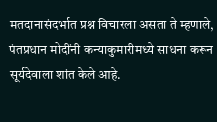मतदानासंदर्भात प्रश्न विचारला असता ते म्हणाले, पंतप्रधान मोदींनी कन्याकुमारीमध्ये साधना करून सूर्यदेवाला शांत केले आहे.